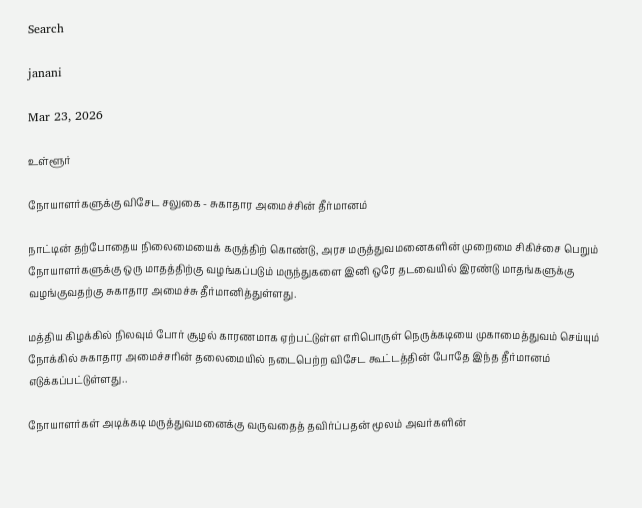Search

janani

Mar 23, 2026

உள்ளூர்

நோயாளர்களுக்கு விசேட சலுகை - சுகாதார அமைச்சின் தீர்மானம்

நாட்டின் தற்போதைய நிலைமையைக் கருத்திற் கொண்டு, அரச மருத்துவமனைகளின் முறைமை சிகிச்சை பெறும் நோயாளர்களுக்கு ஒரு மாதத்திற்கு வழங்கப்படும் மருந்துகளை இனி ஒரே தடவையில் இரண்டு மாதங்களுக்கு வழங்குவதற்கு சுகாதார அமைச்சு தீர்மானித்துள்ளது.

மத்திய கிழக்கில் நிலவும் போர் சூழல் காரணமாக ஏற்பட்டுள்ள எரிபொருள் நெருக்கடியை முகாமைத்துவம் செய்யும் நோக்கில் சுகாதார அமைச்சரின் தலைமையில் நடைபெற்ற விசேட கூட்டத்தின் போதே இந்த தீர்மானம் எடுக்கப்பட்டுள்ளது..

நோயாளர்கள் அடிக்கடி மருத்துவமனைக்கு வருவதைத் தவிர்ப்பதன் மூலம் அவர்களின்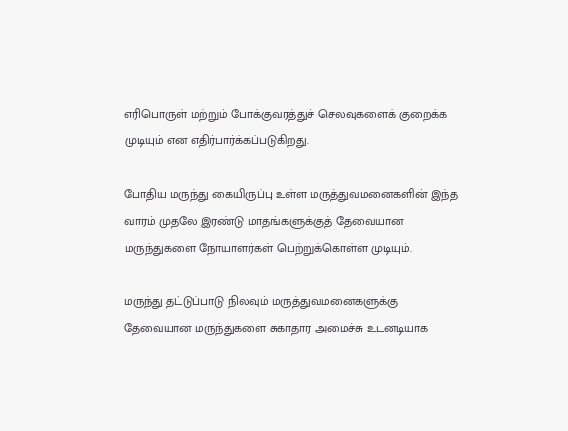எரிபொருள் மற்றும் போக்குவரத்துச் செலவுகளைக் குறைக்க முடியும் என எதிர்பார்க்கப்படுகிறது.

போதிய மருந்து கையிருப்பு உள்ள மருத்துவமனைகளின் இந்த வாரம் முதலே இரண்டு மாதங்களுக்குத் தேவையான மருந்துகளை நோயாளர்கள் பெற்றுக்கொள்ள முடியும்.

மருந்து தட்டுப்பாடு நிலவும் மருத்துவமனைகளுக்கு தேவையான மருந்துகளை சுகாதார அமைச்சு உடனடியாக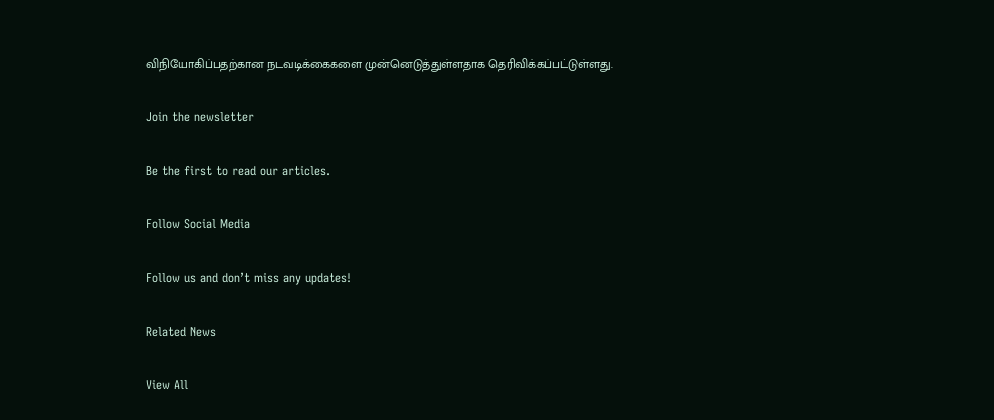விநியோகிப்பதற்கான நடவடிக்கைகளை முன்னெடுத்துள்ளதாக தெரிவிக்கப்பட்டுள்ளது.

Join the newsletter

Be the first to read our articles.

Follow Social Media

Follow us and don’t miss any updates!

Related News

View All